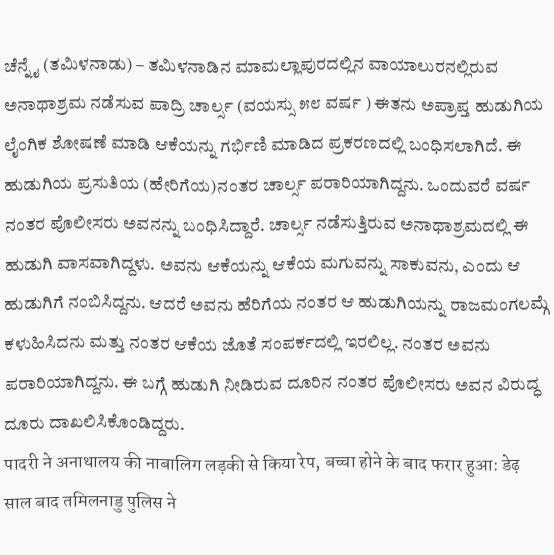ಚೆನ್ನೈ (ತಮಿಳನಾಡು) – ತಮಿಳನಾಡಿನ ಮಾಮಲ್ಲಾಪುರದಲ್ಲಿನ ವಾಯಾಲುರನಲ್ಲಿರುವ ಅನಾಥಾಶ್ರಮ ನಡೆಸುವ ಪಾದ್ರಿ ಚಾರ್ಲ್ಸ (ವಯಸ್ಸು ೫೮ ವರ್ಷ ) ಈತನು ಅಪ್ರಾಪ್ತ ಹುಡುಗಿಯ ಲೈಂಗಿಕ ಶೋಷಣೆ ಮಾಡಿ ಆಕೆಯನ್ನು ಗರ್ಭಿಣಿ ಮಾಡಿದ ಪ್ರಕರಣದಲ್ಲಿ ಬಂಧಿಸಲಾಗಿದೆ. ಈ ಹುಡುಗಿಯ ಪ್ರಸುತಿಯ (ಹೇರಿಗೆಯ)ನಂತರ ಚಾರ್ಲ್ಸ ಪರಾರಿಯಾಗಿದ್ದನು. ಒಂದುವರೆ ವರ್ಷ ನಂತರ ಪೊಲೀಸರು ಅವನನ್ನು ಬಂಧಿಸಿದ್ದಾರೆ. ಚಾರ್ಲ್ಸ ನಡೆಸುತ್ತಿರುವ ಅನಾಥಾಶ್ರಮದಲ್ಲಿ ಈ ಹುಡುಗಿ ವಾಸವಾಗಿದ್ದಳು. ಅವನು ಆಕೆಯನ್ನು ಆಕೆಯ ಮಗುವನ್ನು ಸಾಕುವನು, ಎಂದು ಆ ಹುಡುಗಿಗೆ ನಂಬಿಸಿದ್ದನು. ಆದರೆ ಅವನು ಹೆರಿಗೆಯ ನಂತರ ಆ ಹುಡುಗಿಯನ್ನು ರಾಜಮಂಗಲಮ್ಗೆ ಕಳುಹಿಸಿದನು ಮತ್ತು ನಂತರ ಆಕೆಯ ಜೊತೆ ಸಂಪರ್ಕದಲ್ಲಿ ಇರಲಿಲ್ಲ. ನಂತರ ಅವನು ಪರಾರಿಯಾಗಿದ್ದನು. ಈ ಬಗ್ಗೆ ಹುಡುಗಿ ನೀಡಿರುವ ದೂರಿನ ನಂತರ ಪೊಲೀಸರು ಅವನ ವಿರುದ್ಧ ದೂರು ದಾಖಲಿಸಿಕೊಂಡಿದ್ದರು.
पादरी ने अनाथालय की नाबालिग लड़की से किया रेप, बच्चा होने के बाद फरार हुआ: डेढ़ साल बाद तमिलनाडु पुलिस ने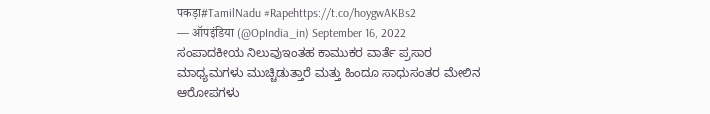पकड़ा#TamilNadu #Rapehttps://t.co/hoygwAKBs2
— ऑपइंडिया (@OpIndia_in) September 16, 2022
ಸಂಪಾದಕೀಯ ನಿಲುವುಇಂತಹ ಕಾಮುಕರ ವಾರ್ತೆ ಪ್ರಸಾರ ಮಾಧ್ಯಮಗಳು ಮುಚ್ಚಿಡುತ್ತಾರೆ ಮತ್ತು ಹಿಂದೂ ಸಾಧುಸಂತರ ಮೇಲಿನ ಆರೋಪಗಳು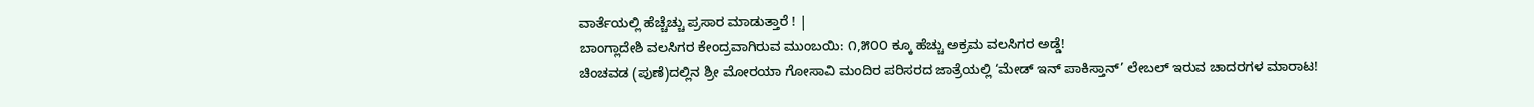ವಾರ್ತೆಯಲ್ಲಿ ಹೆಚ್ಚೆಚ್ಚು ಪ್ರಸಾರ ಮಾಡುತ್ತಾರೆ ! |
ಬಾಂಗ್ಲಾದೇಶಿ ವಲಸಿಗರ ಕೇಂದ್ರವಾಗಿರುವ ಮುಂಬಯಿ: ೧,೫೦೦ ಕ್ಕೂ ಹೆಚ್ಚು ಅಕ್ರಮ ವಲಸಿಗರ ಅಡ್ಡೆ!
ಚಿಂಚವಡ (ಪುಣೆ)ದಲ್ಲಿನ ಶ್ರೀ ಮೋರಯಾ ಗೋಸಾವಿ ಮಂದಿರ ಪರಿಸರದ ಜಾತ್ರೆಯಲ್ಲಿ ‘ಮೇಡ್ ಇನ್ ಪಾಕಿಸ್ತಾನ್’ ಲೇಬಲ್ ಇರುವ ಚಾದರಗಳ ಮಾರಾಟ!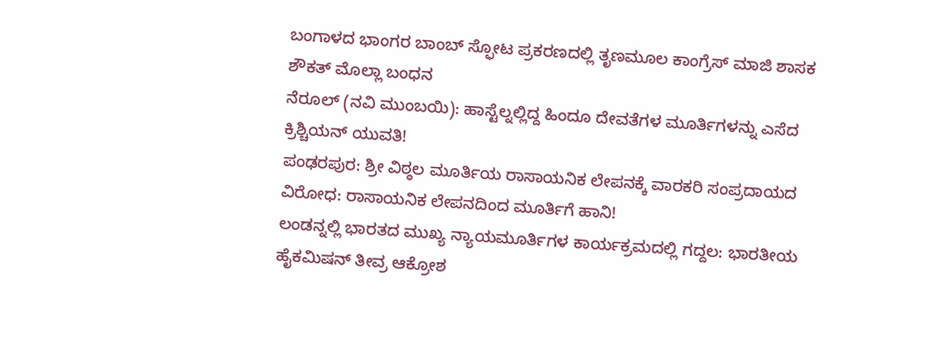ಬಂಗಾಳದ ಭಾಂಗರ ಬಾಂಬ್ ಸ್ಫೋಟ ಪ್ರಕರಣದಲ್ಲಿ ತೃಣಮೂಲ ಕಾಂಗ್ರೆಸ್ ಮಾಜಿ ಶಾಸಕ ಶೌಕತ್ ಮೊಲ್ಲಾ ಬಂಧನ
ನೆರೂಲ್ (ನವಿ ಮುಂಬಯಿ): ಹಾಸ್ಟೆಲ್ನಲ್ಲಿದ್ದ ಹಿಂದೂ ದೇವತೆಗಳ ಮೂರ್ತಿಗಳನ್ನು ಎಸೆದ ಕ್ರಿಶ್ಚಿಯನ್ ಯುವತಿ!
ಪಂಢರಪುರ: ಶ್ರೀ ವಿಠ್ಠಲ ಮೂರ್ತಿಯ ರಾಸಾಯನಿಕ ಲೇಪನಕ್ಕೆ ವಾರಕರಿ ಸಂಪ್ರದಾಯದ ವಿರೋಧ: ರಾಸಾಯನಿಕ ಲೇಪನದಿಂದ ಮೂರ್ತಿಗೆ ಹಾನಿ!
ಲಂಡನ್ನಲ್ಲಿ ಭಾರತದ ಮುಖ್ಯ ನ್ಯಾಯಮೂರ್ತಿಗಳ ಕಾರ್ಯಕ್ರಮದಲ್ಲಿ ಗದ್ದಲ: ಭಾರತೀಯ ಹೈಕಮಿಷನ್ ತೀವ್ರ ಆಕ್ರೋಶ